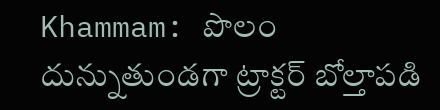Khammam: పొలం దున్నుతుండగా ట్రాక్టర్ బోల్తాపడి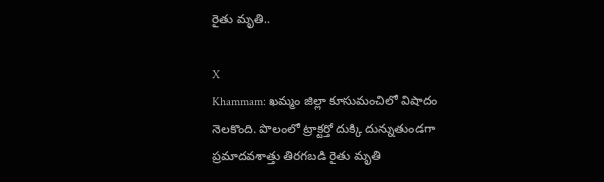రైతు మృతి..

X
Khammam: ఖమ్మం జిల్లా కూసుమంచిలో విషాదం నెలకొంది. పొలంలో ట్రాక్టర్తో దుక్కి దున్నుతుండగా ప్రమాదవశాత్తు తిరగబడి రైతు మృతి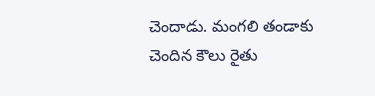చెందాడు. మంగలి తండాకు చెందిన కౌలు రైతు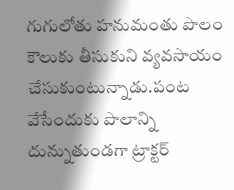గుగులోతు హనుమంతు పొలం కౌలుకు తీసుకుని వ్యవసాయం చేసుకుంటున్నాడు.పంట వేసేందుకు పొలాన్ని దున్నుతుండగా ట్రాక్టర్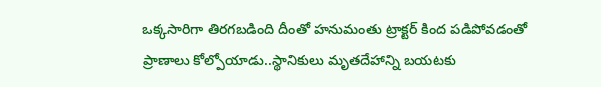ఒక్కసారిగా తిరగబడింది దీంతో హనుమంతు ట్రాక్టర్ కింద పడిపోవడంతో ప్రాణాలు కోల్పోయాడు..స్థానికులు మృతదేహాన్ని బయటకు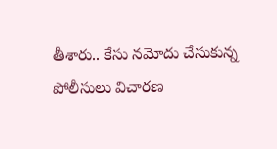తీశారు.. కేసు నమోదు చేసుకున్న పోలీసులు విచారణ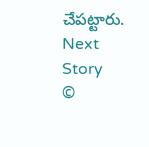చేపట్టారు.
Next Story
©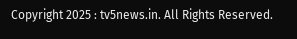Copyright 2025 : tv5news.in. All Rights Reserved.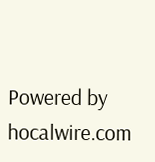Powered by hocalwire.com